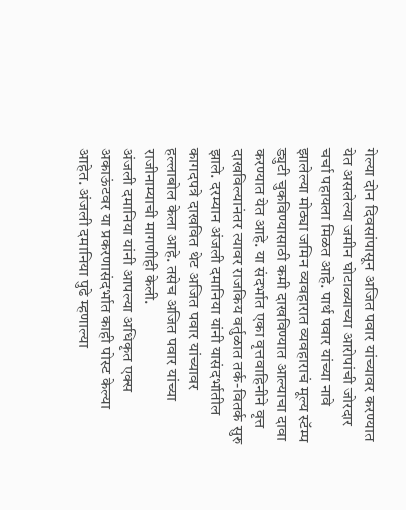गेल्या दोन दिवसांपासून अजित पवार यांच्यावर करण्यात येत असलेल्या जमीन घोटाळ्याच्या आरोपांची जोरदार चर्चा पहायला मिळत आहे. पार्थ पवार यांच्या नावे झालेल्या मोठ्या जमिन व्यवहारात व्यवहाराचं मूल्य स्टॅम्प ड्युटी चुकविण्यासाठी कमी दाखविण्यात आल्याचा दावा करण्यात येत आहे. या संदर्भात एका वृत्तवाहिनीने वृत्त दाखविल्यानंतर त्यावर राजकिय वर्तुळात तर्क-वितर्क सुरु झाले. दरम्यान अंजली दमानिया यांनी यासंदर्भातील कागदपत्रे दाखवित थेट अजित पवार यांच्यावर हल्लाबोल केला आहे. तसेच अजित पवार यांच्या राजीनाम्याची मागणीही केली.
अंजली दमानिया यांनी आपल्या अधिकृत एक्स अकाऊंटवर या प्रकरणासंदर्भात काही पोस्ट केल्या आहेत. अंजली दमानिया पुढे म्हणाल्या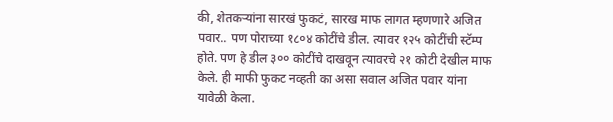की, शेतकऱ्यांना सारखं फुकटं, सारख माफ लागत म्हणणारे अजित पवार.. पण पोराच्या १८०४ कोटींचे डील. त्यावर १२५ कोटींची स्टॅम्प होते. पण हे डील ३०० कोटींचे दाखवून त्यावरचे २१ कोटी देखील माफ केले. ही माफी फुकट नव्हती का असा सवाल अजित पवार यांना यावेळी केला.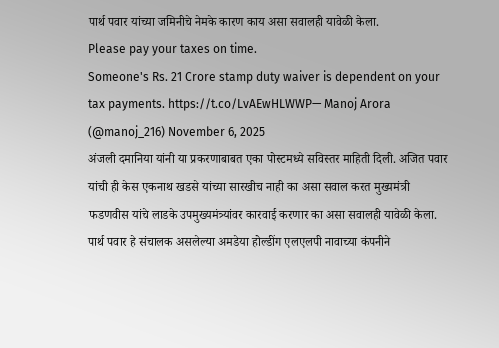पार्थ पवार यांच्या जमिनीचे नेमके कारण काय असा सवालही यावेळी केला.
Please pay your taxes on time.
Someone's Rs. 21 Crore stamp duty waiver is dependent on your tax payments. https://t.co/LvAEwHLWWP— Manoj Arora (@manoj_216) November 6, 2025
अंजली दमानिया यांनी या प्रकरणाबाबत एका पोस्टमध्ये सविस्तर माहिती दिली. अजित पवार यांची ही केस एकनाथ खडसे यांच्या सारखीच नाही का असा सवाल करत मुख्यमंत्री फडणवीस यांचे लाडके उपमुख्यमंत्र्यांवर कारवाई करणार का असा सवालही यावेळी केला. पार्थ पवार हे संचालक असलेल्या अमडेया होल्डींग एलएलपी नावाच्या कंपनीने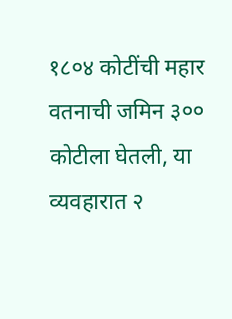१८०४ कोटींची महार वतनाची जमिन ३०० कोटीला घेतली, या व्यवहारात २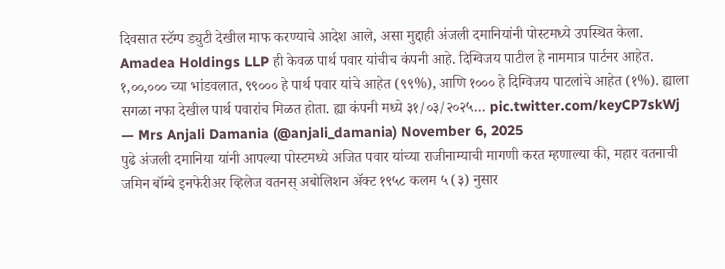दिवसात स्टॅम्प ड्युटी देखील माफ करण्याचे आदेश आले, असा मुद्दाही अंजली दमानियांनी पोस्टमध्ये उपस्थित केला.
Amadea Holdings LLP ही केवळ पार्थ पवार यांचीच कंपनी आहे. दिग्विजय पाटील हे नाममात्र पार्टनर आहेत.
१,००,००० च्या भांडवलात, ९९००० हे पार्थ पवार यांचे आहेत (९९%), आणि १००० हे दिग्विजय पाटलांचे आहेत (१%). ह्याला सगळा नफा देखील पार्थ पवारांच मिळत होता. ह्या कंपनी मध्ये ३१/०३/२०२५… pic.twitter.com/keyCP7skWj
— Mrs Anjali Damania (@anjali_damania) November 6, 2025
पुढे अंजली दमानिया यांनी आपल्या पोस्टमध्ये अजित पवार यांच्या राजीनाम्याची मागणी करत म्हणाल्या की, महार वतनाची जमिन बॉम्बे इनफेरीअर व्हिलेज वतनस् अबोलिशन ॲक्ट १९५८ कलम ५ (३) नुसार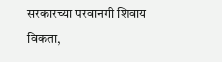सरकारच्या परवानगी शिवाय विकता,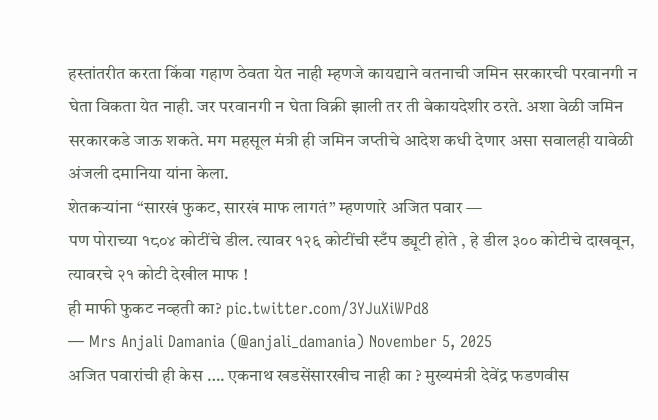हस्तांतरीत करता किंवा गहाण ठेवता येत नाही म्हणजे कायद्याने वतनाची जमिन सरकारची परवानगी न घेता विकता येत नाही. जर परवानगी न घेता विक्री झाली तर ती बेकायदेशीर ठरते. अशा वेळी जमिन सरकारकडे जाऊ शकते. मग महसूल मंत्री ही जमिन जप्तीचे आदेश कधी देणार असा सवालही यावेळी अंजली दमानिया यांना केला.
शेतकऱ्यांना “सारखं फुकट, सारखं माफ लागतं” म्हणणारे अजित पवार —
पण पोराच्या १८०४ कोटींचे डील. त्यावर १२६ कोटींची स्टँप ड्यूटी होते , हे डील ३०० कोटीचे दाखवून, त्यावरचे २१ कोटी देखील माफ !
ही माफी फुकट नव्हती का? pic.twitter.com/3YJuXiWPd8
— Mrs Anjali Damania (@anjali_damania) November 5, 2025
अजित पवारांची ही केस …. एकनाथ खडसेंसारखीच नाही का ? मुख्यमंत्री देवेंद्र फडणवीस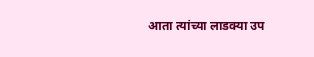आता त्यांच्या लाडक्या उप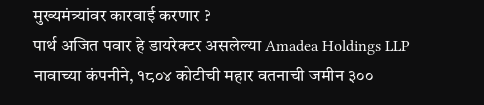मुख्यमंत्र्यांवर कारवाई करणार ?
पार्थ अजित पवार हे डायरेक्टर असलेल्या Amadea Holdings LLP नावाच्या कंपनीने, १८०४ कोटीची महार वतनाची जमीन ३००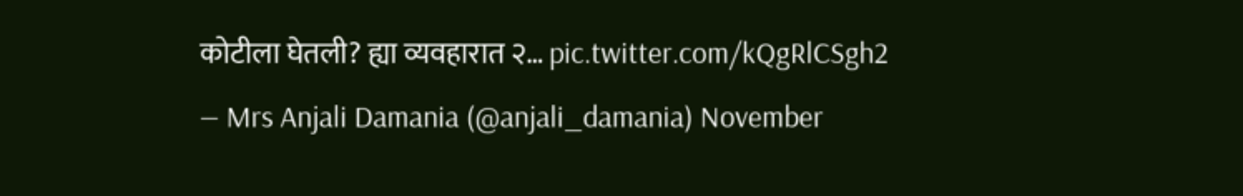कोटीला घेतली? ह्या व्यवहारात २… pic.twitter.com/kQgRlCSgh2
— Mrs Anjali Damania (@anjali_damania) November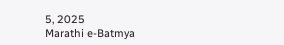5, 2025
Marathi e-Batmya